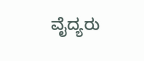ವೈದ್ಯರು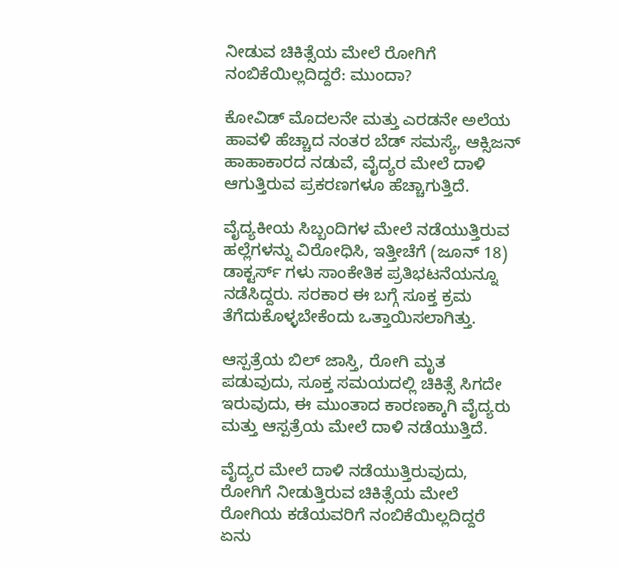ನೀಡುವ ಚಿಕಿತ್ಸೆಯ ಮೇಲೆ ರೋಗಿಗೆ ನಂಬಿಕೆಯಿಲ್ಲದಿದ್ದರೆ: ಮುಂದಾ?

ಕೋವಿಡ್ ಮೊದಲನೇ ಮತ್ತು ಎರಡನೇ ಅಲೆಯ ಹಾವಳಿ ಹೆಚ್ಚಾದ ನಂತರ ಬೆಡ್ ಸಮಸ್ಯೆ, ಆಕ್ಸಿಜನ್ ಹಾಹಾಕಾರದ ನಡುವೆ, ವೈದ್ಯರ ಮೇಲೆ ದಾಳಿ ಆಗುತ್ತಿರುವ ಪ್ರಕರಣಗಳೂ ಹೆಚ್ಚಾಗುತ್ತಿದೆ.

ವೈದ್ಯಕೀಯ ಸಿಬ್ಬಂದಿಗಳ ಮೇಲೆ ನಡೆಯುತ್ತಿರುವ ಹಲ್ಲೆಗಳನ್ನು ವಿರೋಧಿಸಿ, ಇತ್ತೀಚೆಗೆ (ಜೂನ್ 18) ಡಾಕ್ಟರ್ಸ್ ಗಳು ಸಾಂಕೇತಿಕ ಪ್ರತಿಭಟನೆಯನ್ನೂ ನಡೆಸಿದ್ದರು. ಸರಕಾರ ಈ ಬಗ್ಗೆ ಸೂಕ್ತ ಕ್ರಮ ತೆಗೆದುಕೊಳ್ಳಬೇಕೆಂದು ಒತ್ತಾಯಿಸಲಾಗಿತ್ತು.

ಆಸ್ಪತ್ರೆಯ ಬಿಲ್ ಜಾಸ್ತಿ, ರೋಗಿ ಮೃತ ಪಡುವುದು, ಸೂಕ್ತ ಸಮಯದಲ್ಲಿ ಚಿಕಿತ್ಸೆ ಸಿಗದೇ ಇರುವುದು, ಈ ಮುಂತಾದ ಕಾರಣಕ್ಕಾಗಿ ವೈದ್ಯರು ಮತ್ತು ಆಸ್ಪತ್ರೆಯ ಮೇಲೆ ದಾಳಿ ನಡೆಯುತ್ತಿದೆ.

ವೈದ್ಯರ ಮೇಲೆ ದಾಳಿ ನಡೆಯುತ್ತಿರುವುದು, ರೋಗಿಗೆ ನೀಡುತ್ತಿರುವ ಚಿಕಿತ್ಸೆಯ ಮೇಲೆ ರೋಗಿಯ ಕಡೆಯವರಿಗೆ ನಂಬಿಕೆಯಿಲ್ಲದಿದ್ದರೆ ಏನು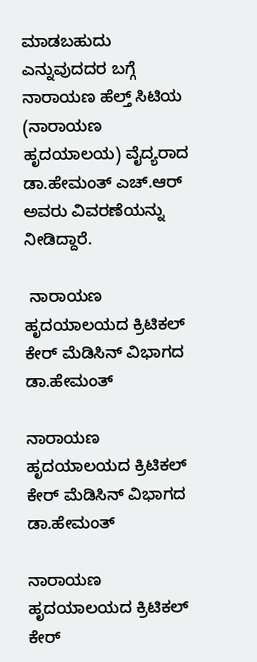ಮಾಡಬಹುದು ಎನ್ನುವುದದರ ಬಗ್ಗೆ ನಾರಾಯಣ ಹೆಲ್ತ್ ಸಿಟಿಯ (ನಾರಾಯಣ ಹೃದಯಾಲಯ) ವೈದ್ಯರಾದ ಡಾ.ಹೇಮಂತ್ ಎಚ್.ಆರ್ ಅವರು ವಿವರಣೆಯನ್ನು ನೀಡಿದ್ದಾರೆ.

 ನಾರಾಯಣ ಹೃದಯಾಲಯದ ಕ್ರಿಟಿಕಲ್ ಕೇರ್ ಮೆಡಿಸಿನ್ ವಿಭಾಗದ ಡಾ.ಹೇಮಂತ್

ನಾರಾಯಣ ಹೃದಯಾಲಯದ ಕ್ರಿಟಿಕಲ್ ಕೇರ್ ಮೆಡಿಸಿನ್ ವಿಭಾಗದ ಡಾ.ಹೇಮಂತ್

ನಾರಾಯಣ ಹೃದಯಾಲಯದ ಕ್ರಿಟಿಕಲ್ ಕೇರ್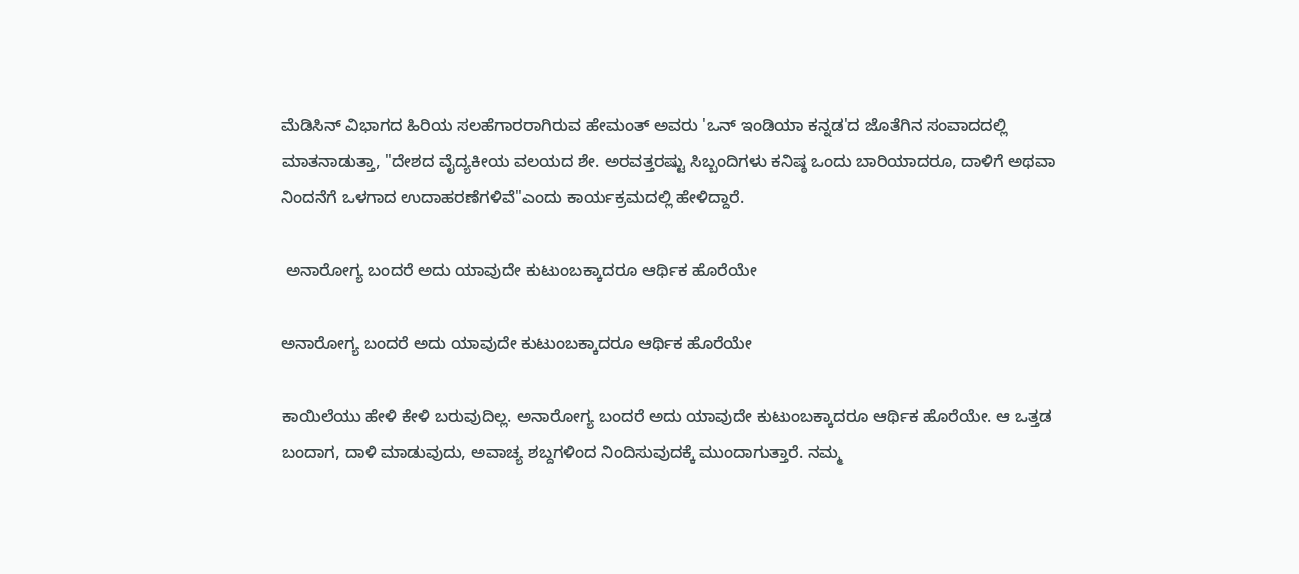ಮೆಡಿಸಿನ್ ವಿಭಾಗದ ಹಿರಿಯ ಸಲಹೆಗಾರರಾಗಿರುವ ಹೇಮಂತ್ ಅವರು 'ಒನ್ ಇಂಡಿಯಾ ಕನ್ನಡ'ದ ಜೊತೆಗಿನ ಸಂವಾದದಲ್ಲಿ ಮಾತನಾಡುತ್ತಾ, "ದೇಶದ ವೈದ್ಯಕೀಯ ವಲಯದ ಶೇ. ಅರವತ್ತರಷ್ಟು ಸಿಬ್ಬಂದಿಗಳು ಕನಿಷ್ಠ ಒಂದು ಬಾರಿಯಾದರೂ, ದಾಳಿಗೆ ಅಥವಾ ನಿಂದನೆಗೆ ಒಳಗಾದ ಉದಾಹರಣೆಗಳಿವೆ"ಎಂದು ಕಾರ್ಯಕ್ರಮದಲ್ಲಿ ಹೇಳಿದ್ದಾರೆ.

 ಅನಾರೋಗ್ಯ ಬಂದರೆ ಅದು ಯಾವುದೇ ಕುಟುಂಬಕ್ಕಾದರೂ ಆರ್ಥಿಕ ಹೊರೆಯೇ

ಅನಾರೋಗ್ಯ ಬಂದರೆ ಅದು ಯಾವುದೇ ಕುಟುಂಬಕ್ಕಾದರೂ ಆರ್ಥಿಕ ಹೊರೆಯೇ

ಕಾಯಿಲೆಯು ಹೇಳಿ ಕೇಳಿ ಬರುವುದಿಲ್ಲ. ಅನಾರೋಗ್ಯ ಬಂದರೆ ಅದು ಯಾವುದೇ ಕುಟುಂಬಕ್ಕಾದರೂ ಆರ್ಥಿಕ ಹೊರೆಯೇ. ಆ ಒತ್ತಡ ಬಂದಾಗ, ದಾಳಿ ಮಾಡುವುದು, ಅವಾಚ್ಯ ಶಬ್ದಗಳಿಂದ ನಿಂದಿಸುವುದಕ್ಕೆ ಮುಂದಾಗುತ್ತಾರೆ. ನಮ್ಮ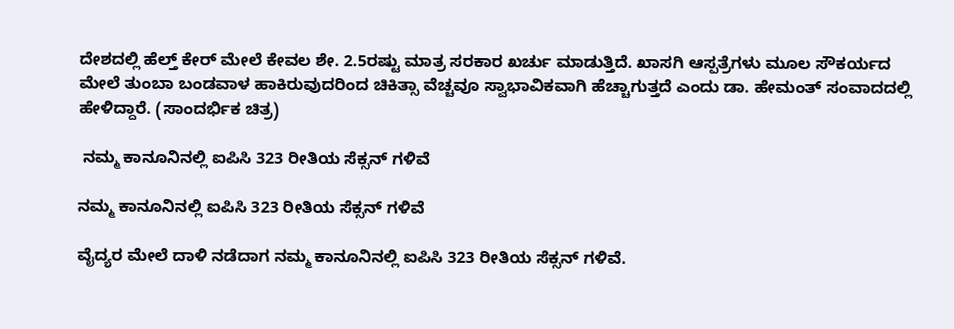ದೇಶದಲ್ಲಿ ಹೆಲ್ತ್ ಕೇರ್ ಮೇಲೆ ಕೇವಲ ಶೇ. 2.5ರಷ್ಟು ಮಾತ್ರ ಸರಕಾರ ಖರ್ಚು ಮಾಡುತ್ತಿದೆ. ಖಾಸಗಿ ಆಸ್ಪತ್ರೆಗಳು ಮೂಲ ಸೌಕರ್ಯದ ಮೇಲೆ ತುಂಬಾ ಬಂಡವಾಳ ಹಾಕಿರುವುದರಿಂದ ಚಿಕಿತ್ಸಾ ವೆಚ್ಚವೂ ಸ್ವಾಭಾವಿಕವಾಗಿ ಹೆಚ್ಚಾಗುತ್ತದೆ ಎಂದು ಡಾ. ಹೇಮಂತ್ ಸಂವಾದದಲ್ಲಿ ಹೇಳಿದ್ದಾರೆ. (ಸಾಂದರ್ಭಿಕ ಚಿತ್ರ)

 ನಮ್ಮ ಕಾನೂನಿನಲ್ಲಿ ಐಪಿಸಿ 323 ರೀತಿಯ ಸೆಕ್ಸನ್ ಗಳಿವೆ

ನಮ್ಮ ಕಾನೂನಿನಲ್ಲಿ ಐಪಿಸಿ 323 ರೀತಿಯ ಸೆಕ್ಸನ್ ಗಳಿವೆ

ವೈದ್ಯರ ಮೇಲೆ ದಾಳಿ ನಡೆದಾಗ ನಮ್ಮ ಕಾನೂನಿನಲ್ಲಿ ಐಪಿಸಿ 323 ರೀತಿಯ ಸೆಕ್ಸನ್ ಗಳಿವೆ.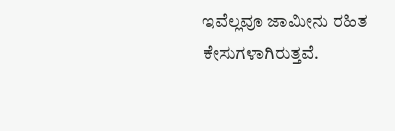ಇವೆಲ್ಲವೂ ಜಾಮೀನು ರಹಿತ ಕೇಸುಗಳಾಗಿರುತ್ತವೆ.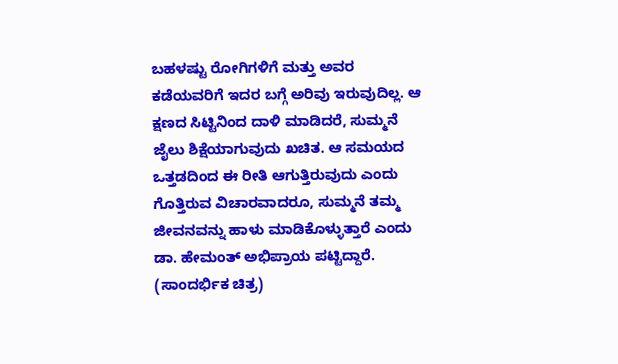ಬಹಳಷ್ಟು ರೋಗಿಗಳಿಗೆ ಮತ್ತು ಅವರ ಕಡೆಯವರಿಗೆ ಇದರ ಬಗ್ಗೆ ಅರಿವು ಇರುವುದಿಲ್ಲ. ಆ ಕ್ಷಣದ ಸಿಟ್ಟಿನಿಂದ ದಾಳಿ ಮಾಡಿದರೆ, ಸುಮ್ಮನೆ ಜೈಲು ಶಿಕ್ಷೆಯಾಗುವುದು ಖಚಿತ. ಆ ಸಮಯದ ಒತ್ತಡದಿಂದ ಈ ರೀತಿ ಆಗುತ್ತಿರುವುದು ಎಂದು ಗೊತ್ತಿರುವ ವಿಚಾರವಾದರೂ, ಸುಮ್ಮನೆ ತಮ್ಮ ಜೀವನವನ್ನು ಹಾಳು ಮಾಡಿಕೊಳ್ಳುತ್ತಾರೆ ಎಂದು ಡಾ. ಹೇಮಂತ್ ಅಭಿಪ್ರಾಯ ಪಟ್ಟಿದ್ದಾರೆ. (ಸಾಂದರ್ಭಿಕ ಚಿತ್ರ)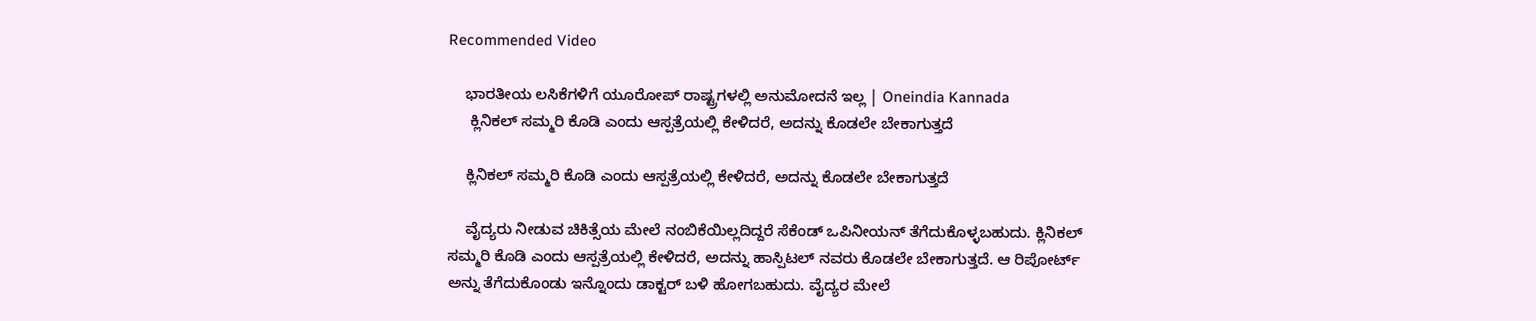Recommended Video

    ಭಾರತೀಯ ಲಸಿಕೆಗಳಿಗೆ ಯೂರೋಪ್ ರಾಷ್ಟ್ರಗಳಲ್ಲಿ ಅನುಮೋದನೆ ಇಲ್ಲ | Oneindia Kannada
     ಕ್ಲಿನಿಕಲ್ ಸಮ್ಮರಿ ಕೊಡಿ ಎಂದು ಆಸ್ಪತ್ರೆಯಲ್ಲಿ ಕೇಳಿದರೆ, ಅದನ್ನು ಕೊಡಲೇ ಬೇಕಾಗುತ್ತದೆ

    ಕ್ಲಿನಿಕಲ್ ಸಮ್ಮರಿ ಕೊಡಿ ಎಂದು ಆಸ್ಪತ್ರೆಯಲ್ಲಿ ಕೇಳಿದರೆ, ಅದನ್ನು ಕೊಡಲೇ ಬೇಕಾಗುತ್ತದೆ

    ವೈದ್ಯರು ನೀಡುವ ಚಿಕಿತ್ಸೆಯ ಮೇಲೆ ನಂಬಿಕೆಯಿಲ್ಲದಿದ್ದರೆ ಸೆಕೆಂಡ್ ಒಪಿನೀಯನ್ ತೆಗೆದುಕೊಳ್ಳಬಹುದು. ಕ್ಲಿನಿಕಲ್ ಸಮ್ಮರಿ ಕೊಡಿ ಎಂದು ಆಸ್ಪತ್ರೆಯಲ್ಲಿ ಕೇಳಿದರೆ, ಅದನ್ನು ಹಾಸ್ಪಿಟಲ್ ನವರು ಕೊಡಲೇ ಬೇಕಾಗುತ್ತದೆ. ಆ ರಿಪೋರ್ಟ್ ಅನ್ನು ತೆಗೆದುಕೊಂಡು ಇನ್ನೊಂದು ಡಾಕ್ಟರ್ ಬಳಿ ಹೋಗಬಹುದು. ವೈದ್ಯರ ಮೇಲೆ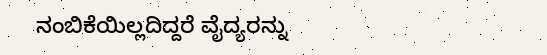ನಂಬಿಕೆಯಿಲ್ಲದಿದ್ದರೆ ವೈದ್ಯರನ್ನು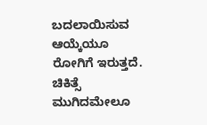ಬದಲಾಯಿಸುವ ಆಯ್ಕೆಯೂ ರೋಗಿಗೆ ಇರುತ್ತದೆ. ಚಿಕಿತ್ಸೆ ಮುಗಿದಮೇಲೂ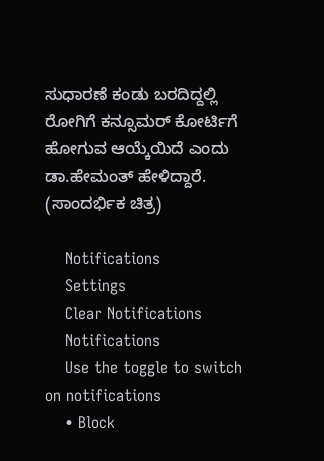ಸುಧಾರಣೆ ಕಂಡು ಬರದಿದ್ದಲ್ಲಿ ರೋಗಿಗೆ ಕನ್ಸೂಮರ್ ಕೋರ್ಟಿಗೆ ಹೋಗುವ ಆಯ್ಕೆಯಿದೆ ಎಂದು ಡಾ.ಹೇಮಂತ್ ಹೇಳಿದ್ದಾರೆ. (ಸಾಂದರ್ಭಿಕ ಚಿತ್ರ)

    Notifications
    Settings
    Clear Notifications
    Notifications
    Use the toggle to switch on notifications
    • Block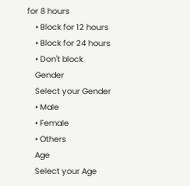for 8 hours
    • Block for 12 hours
    • Block for 24 hours
    • Don't block
    Gender
    Select your Gender
    • Male
    • Female
    • Others
    Age
    Select your Age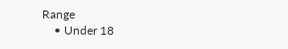Range
    • Under 18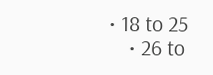• 18 to 25
    • 26 to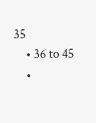35
    • 36 to 45
    •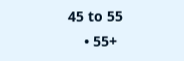45 to 55
    • 55+